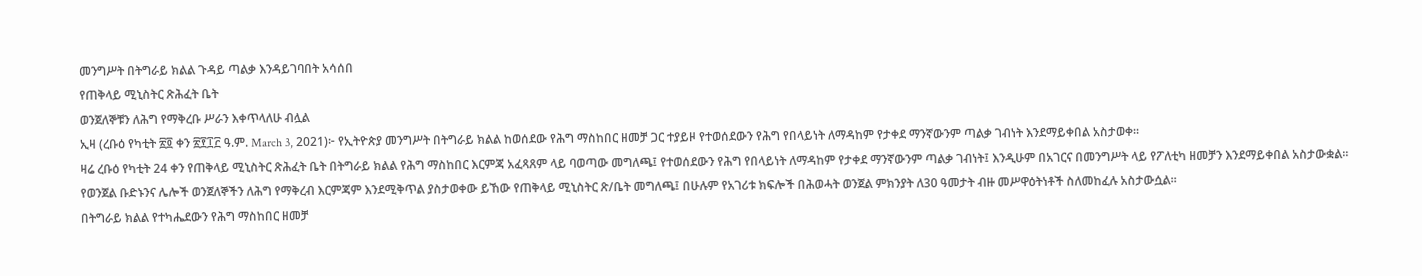መንግሥት በትግራይ ክልል ጉዳይ ጣልቃ እንዳይገባበት አሳሰበ
የጠቅላይ ሚኒስትር ጽሕፈት ቤት
ወንጀለኞቹን ለሕግ የማቅረቡ ሥራን እቀጥላለሁ ብሏል
ኢዛ (ረቡዕ የካቲት ፳፬ ቀን ፳፻፲፫ ዓ.ም. March 3, 2021)፦ የኢትዮጵያ መንግሥት በትግራይ ክልል ከወሰደው የሕግ ማስከበር ዘመቻ ጋር ተያይዞ የተወሰደውን የሕግ የበላይነት ለማዳከም የታቀደ ማንኛውንም ጣልቃ ገብነት እንደማይቀበል አስታወቀ።
ዛሬ ረቡዕ የካቲት 24 ቀን የጠቅላይ ሚኒስትር ጽሕፈት ቤት በትግራይ ክልል የሕግ ማስከበር እርምጃ አፈጻጸም ላይ ባወጣው መግለጫ፤ የተወሰደውን የሕግ የበላይነት ለማዳከም የታቀደ ማንኛውንም ጣልቃ ገብነት፤ እንዲሁም በአገርና በመንግሥት ላይ የፖለቲካ ዘመቻን እንደማይቀበል አስታውቋል።
የወንጀል ቡድኑንና ሌሎች ወንጀለኞችን ለሕግ የማቅረብ እርምጃም እንደሚቅጥል ያስታወቀው ይኸው የጠቅላይ ሚኒስትር ጽ/ቤት መግለጫ፤ በሁሉም የአገሪቱ ክፍሎች በሕወሓት ወንጀል ምክንያት ለ30 ዓመታት ብዙ መሥዋዕትነቶች ስለመከፈሉ አስታውሷል።
በትግራይ ክልል የተካሔደውን የሕግ ማስከበር ዘመቻ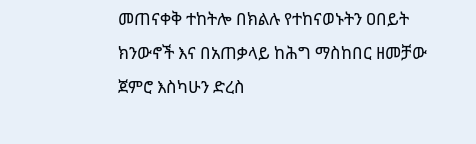መጠናቀቅ ተከትሎ በክልሉ የተከናወኑትን ዐበይት ክንውኖች እና በአጠቃላይ ከሕግ ማስከበር ዘመቻው ጀምሮ እስካሁን ድረስ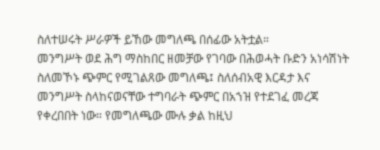ስለተሠሩት ሥራዎች ይኸው መግለጫ በሰፊው አትቷል።
መንግሥት ወደ ሕግ ማስከበር ዘመቻው የገባው በሕወሓት ቡድን አነሳሽነት ስለመኾኑ ጭምር የሚገልጸው መግለጫ፤ ስለሰብአዊ እርዳታ እና መንግሥት ስላከናወናቸው ተግባራት ጭምር በአኀዝ የተደገፈ መረጃ የቀረበበት ነው። የመግለጫው ሙሉ ቃል ከዚህ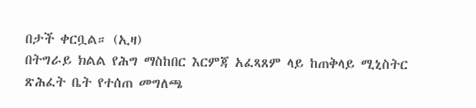በታች ቀርቧል። (ኢዛ)
በትግራይ ክልል የሕግ ማስከበር እርምጃ አፈጻጸም ላይ ከጠቅላይ ሚኒስትር ጽሕፈት ቤት የተሰጠ መግለጫ